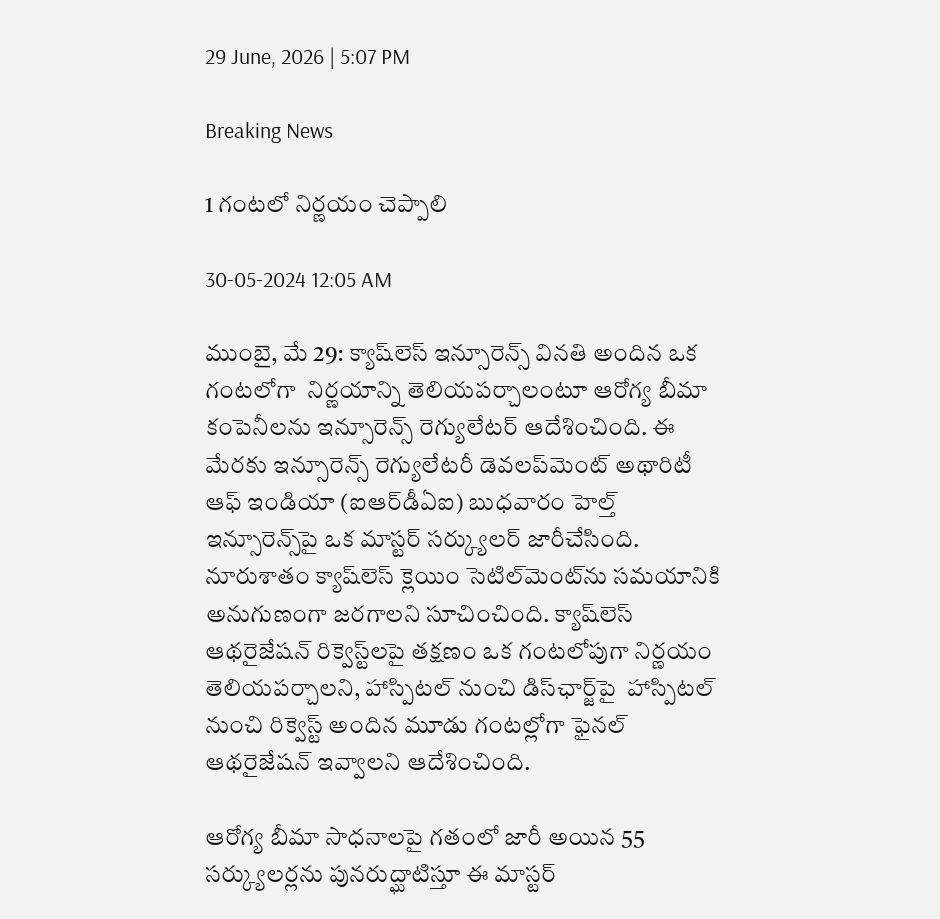29 June, 2026 | 5:07 PM

Breaking News

1 గంటలో నిర్ణయం చెప్పాలి

30-05-2024 12:05 AM

ముంబై, మే 29: క్యాష్‌లెస్ ఇన్సూరెన్స్ వినతి అందిన ఒక గంటలోగా  నిర్ణయాన్ని తెలియపర్చాలంటూ ఆరోగ్య బీమా కంపెనీలను ఇన్సూరెన్స్ రెగ్యులేటర్ ఆదేశించింది. ఈ మేరకు ఇన్సూరెన్స్ రెగ్యులేటరీ డెవలప్‌మెంట్ అథారిటీ ఆఫ్ ఇండియా (ఐఆర్‌డీఏఐ) బుధవారం హెల్త్ ఇన్సూరెన్స్‌పై ఒక మాస్టర్ సర్క్యులర్ జారీచేసింది. నూరుశాతం క్యాష్‌లెస్ క్లెయిం సెటిల్‌మెంట్‌ను సమయానికి అనుగుణంగా జరగాలని సూచించింది. క్యాష్‌లెస్ ఆథరైజేషన్ రిక్వెస్ట్‌లపై తక్షణం ఒక గంటలోపుగా నిర్ణయం తెలియపర్చాలని, హాస్పిటల్ నుంచి డిస్‌ఛార్జ్‌పై  హాస్పిటల్ నుంచి రిక్వెస్ట్ అందిన మూడు గంటల్లోగా ఫైనల్ ఆథరైజేషన్ ఇవ్వాలని ఆదేశించింది.

ఆరోగ్య బీమా సాధనాలపై గతంలో జారీ అయిన 55 సర్క్యులర్లను పునరుద్ఘాటిస్తూ ఈ మాస్టర్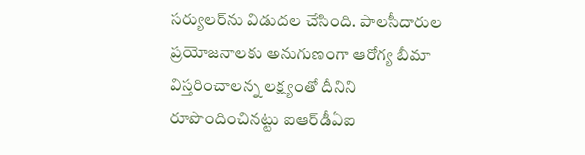సర్యులర్‌ను విడుదల చేసింది. పాలసీదారుల ప్రయోజనాలకు అనుగుణంగా ఆరోగ్య బీమా విస్తరించాలన్న లక్ష్యంతో దీనిని రూపొందించినట్టు ఐఆర్‌డీఏఐ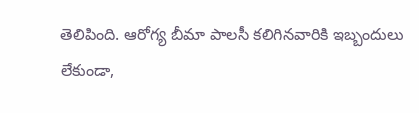తెలిపింది. ఆరోగ్య బీమా పాలసీ కలిగినవారికి ఇబ్బందులు లేకుండా,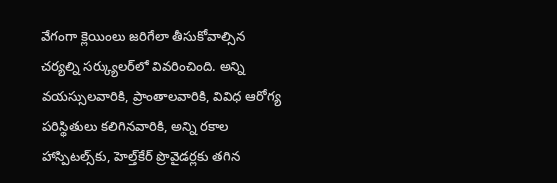వేగంగా క్లెయింలు జరిగేలా తీసుకోవాల్సిన చర్యల్ని సర్క్యులర్‌లో వివరించింది. అన్ని వయస్సులవారికి, ప్రాంతాలవారికి, వివిధ ఆరోగ్య పరిస్థితులు కలిగినవారికి, అన్ని రకాల హాస్పిటల్స్‌కు, హెల్త్‌కేర్ ప్రొవైడర్లకు తగిన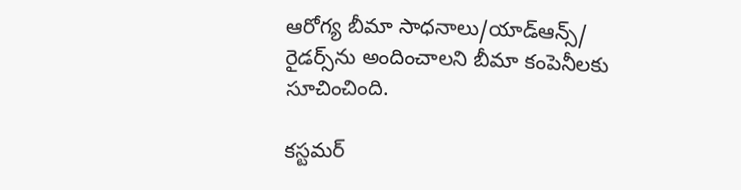ఆరోగ్య బీమా సాధనాలు/యాడ్‌ఆన్స్/ రైడర్స్‌ను అందించాలని బీమా కంపెనీలకు సూచించింది.

కస్టమర్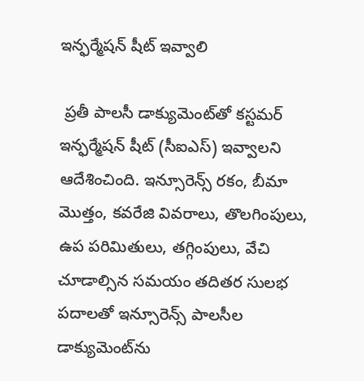ఇన్ఫర్మేషన్ షీట్ ఇవ్వాలి

 ప్రతీ పాలసీ డాక్యుమెంట్‌తో కస్టమర్ ఇన్ఫర్మేషన్ షీట్ (సీఐఎస్) ఇవ్వాలని ఆదేశించింది. ఇన్సూరెన్స్ రకం, బీమా మొత్తం, కవరేజి వివరాలు, తొలగింపులు, ఉప పరిమితులు, తగ్గింపులు, వేచి చూడాల్సిన సమయం తదితర సులభ పదాలతో ఇన్సూరెన్స్ పాలసీల డాక్యుమెంట్‌ను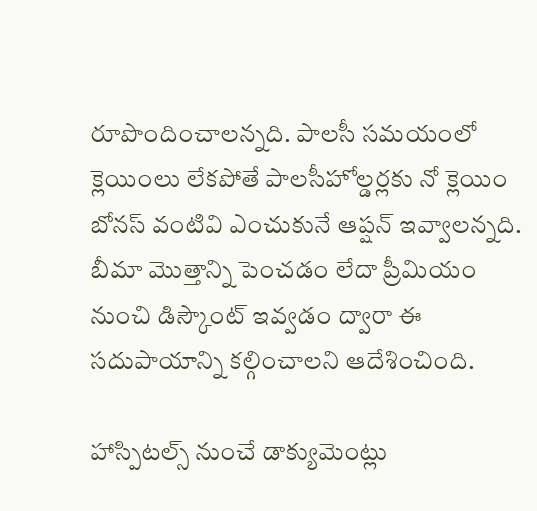రూపొందించాలన్నది. పాలసీ సమయంలో క్లెయింలు లేకపోతే పాలసీహోల్డర్లకు నో క్లెయిం బోనస్ వంటివి ఎంచుకునే ఆప్షన్ ఇవ్వాలన్నది. బీమా మొత్తాన్ని పెంచడం లేదా ప్రీమియం నుంచి డిస్కౌంట్ ఇవ్వడం ద్వారా ఈ సదుపాయాన్ని కల్గించాలని ఆదేశించింది.

హాస్పిటల్స్ నుంచే డాక్యుమెంట్లు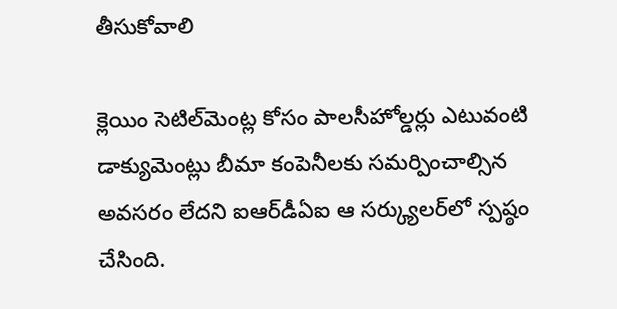తీసుకోవాలి

క్లెయిం సెటిల్‌మెంట్ల కోసం పాలసీహోల్డర్లు ఎటువంటి డాక్యుమెంట్లు బీమా కంపెనీలకు సమర్పించాల్సిన అవసరం లేదని ఐఆర్‌డీఏఐ ఆ సర్క్యులర్‌లో స్పష్ఠం చేసింది.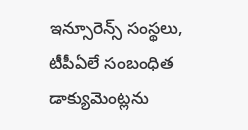ఇన్సూరెన్స్ సంస్థలు, టీపీఏలే సంబంధిత డాక్యుమెంట్లను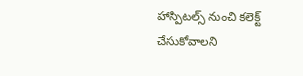హాస్పిటల్స్ నుంచి కలెక్ట్ చేసుకోవాలని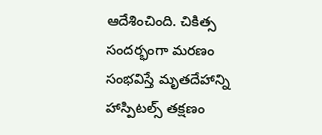ఆదేశించింది. చికిత్స సందర్భంగా మరణం సంభవిస్తే మృతదేహాన్ని హాస్పిటల్స్ తక్షణం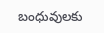బంధువులకు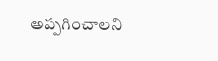అప్పగించాలని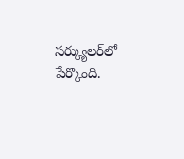సర్క్యులర్‌లో పేర్కొంది.